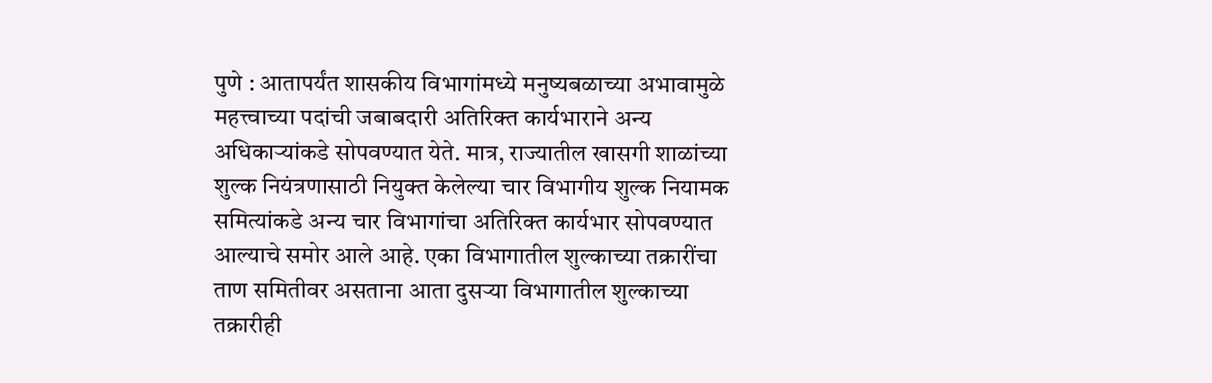पुणे : आतापर्यंत शासकीय विभागांमध्ये मनुष्यबळाच्या अभावामुळे महत्त्वाच्या पदांची जबाबदारी अतिरिक्त कार्यभाराने अन्य अधिकाऱ्यांकडे सोपवण्यात येते. मात्र, राज्यातील खासगी शाळांच्या शुल्क नियंत्रणासाठी नियुक्त केलेल्या चार विभागीय शुल्क नियामक समित्यांकडे अन्य चार विभागांचा अतिरिक्त कार्यभार सोपवण्यात आल्याचे समोर आले आहे. एका विभागातील शुल्काच्या तक्रारींचा ताण समितीवर असताना आता दुसऱ्या विभागातील शुल्काच्या तक्रारीही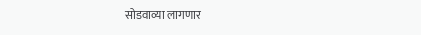सोडवाव्या लागणार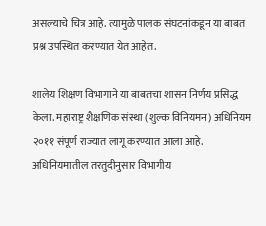असल्याचे चित्र आहे. त्यामुळे पालक संघटनांकडून या बाबत प्रश्न उपस्थित करण्यात येत आहेत.

शालेय शिक्षण विभागाने या बाबतचा शासन निर्णय प्रसिद्ध केला. महाराष्ट्र शैक्षणिक संस्था (शुल्क विनियमन) अधिनियम २०११ संपूर्ण राज्यात लागू करण्यात आला आहे. अधिनियमातील तरतुदीनुसार विभागीय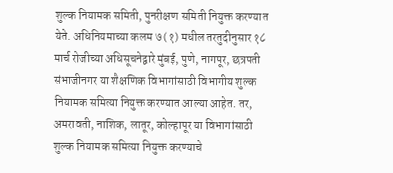शुल्क नियामक समिती, पुनरीक्षण समिती नियुक्त करण्यात येते. अधिनियमाच्या कलम ७ (१) मधील तरतुदीनुसार १८ मार्च रोजीच्या अधिसूचनेद्वारे मुंबई, पुणे, नागपूर, छत्रपती संभाजीनगर या शैक्षणिक विभागांसाठी विभागीय शुल्क नियामक समित्या नियुक्त करण्यात आल्या आहेत. तर, अमरावती, नाशिक, लातूर, कोल्हापूर या विभागांसाठी शुल्क नियामक समित्या नियुक्त करण्याचे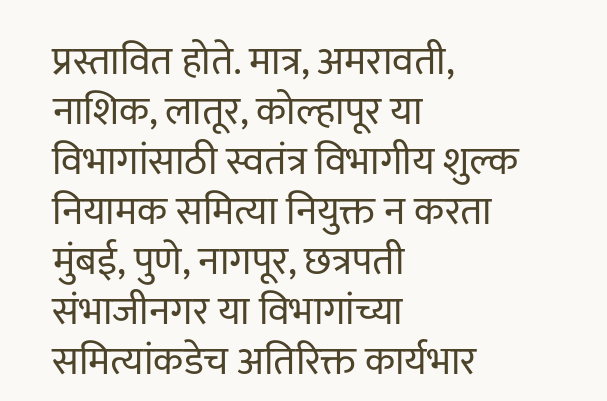प्रस्तावित होते. मात्र, अमरावती, नाशिक, लातूर, कोल्हापूर या विभागांसाठी स्वतंत्र विभागीय शुल्क नियामक समित्या नियुक्त न करता मुंबई, पुणे, नागपूर, छत्रपती संभाजीनगर या विभागांच्या समित्यांकडेच अतिरिक्त कार्यभार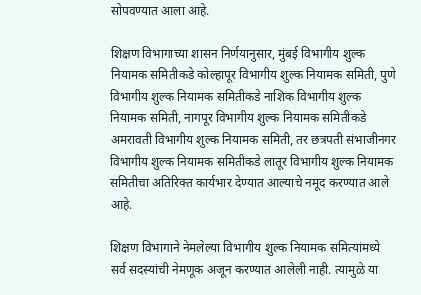सोपवण्यात आला आहे.

शिक्षण विभागाच्या शासन निर्णयानुसार, मुंबई विभागीय शुल्क नियामक समितीकडे कोल्हापूर विभागीय शुल्क नियामक समिती, पुणे विभागीय शुल्क नियामक समितीकडे नाशिक विभागीय शुल्क नियामक समिती, नागपूर विभागीय शुल्क नियामक समितीकडे अमरावती विभागीय शुल्क नियामक समिती, तर छत्रपती संभाजीनगर विभागीय शुल्क नियामक समितीकडे लातूर विभागीय शुल्क नियामक समितीचा अतिरिक्त कार्यभार देण्यात आल्याचे नमूद करण्यात आले आहे.

शिक्षण विभागाने नेमलेल्या विभागीय शुल्क नियामक समित्यांमध्ये सर्व सदस्यांची नेमणूक अजून करण्यात आलेली नाही. त्यामुळे या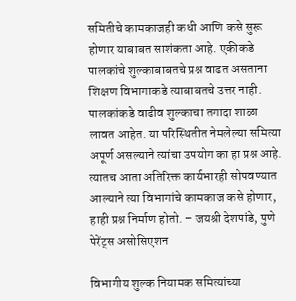समितीचे कामकाजही कधी आणि कसे सुरू होणार याबाबत साशंकता आहे. एकीकडे पालकांचे शुल्काबाबतचे प्रश्न वाढत असताना शिक्षण विभागाकडे त्याबाबतचे उत्तर नाही. पालकांकडे वाढीव शुल्काचा तगादा शाळा लावत आहेत. या परिस्थितीत नेमलेल्या समित्या अपूर्ण असल्याने त्यांचा उपयोग का हा प्रश्न आहे. त्यातच आता अतिरिक्त कार्यभारही सोपवण्यात आल्याने त्या विभागांचे कामकाज कसे होणार, हाही प्रश्न निर्माण होतो. – जयश्री देशपांडे, पुणे पेरेंट्स असोसिएशन

विभागीय शुल्क नियामक समित्यांच्या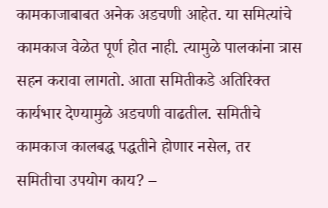कामकाजाबाबत अनेक अडचणी आहेत. या समित्यांचे कामकाज वेळेत पूर्ण होत नाही. त्यामुळे पालकांना त्रास सहन करावा लागतो. आता समितीकडे अतिरिक्त कार्यभार देण्यामुळे अडचणी वाढतील. समितीचे कामकाज कालबद्ध पद्धतीने होणार नसेल, तर समितीचा उपयोग काय? –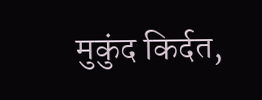मुकुंद किर्दत,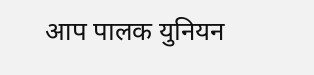आप पालक युनियन